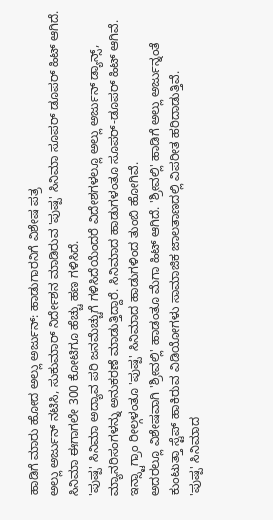ಹಾಡಿಗೆ ಮಾರು ಹೋದ ಅಲ್ಲು ಅರ್ಜುನ್: ಹಾಡುಗಾರನಿಗೆ ವಿಶೇಷ ಪತ್ರ
ಅಲ್ಲು ಅರ್ಜುನ್ ನಟಿಸಿ, ಸುಕುಮಾರ್ ನಿರ್ದೇಶನ ಮಾಡಿರುವ 'ಪುಷ್ಪ' ಸಿನಿಮಾ ಸೂಪರ್ ಡೂಪರ್ ಹಿಟ್ ಆಗಿದೆ. ಸಿನಿಮಾ ಈಗಾಗಲೇ 300 ಕೋಟಿಗೂ ಹೆಚ್ಚು ಹಣ ಗಳಿಸಿದೆ.
'ಪುಷ್ಪ' ಸಿನಿಮಾ ಅದ್ಯಾವ ಪರಿ ಜನಮೆಚ್ಚುಗೆ ಗಳಿಸಿದೆಯೆಂದರೆ ವಿದೇಶಗಳಲ್ಲೂ ಅಲ್ಲು ಅರ್ಜುನ್ ಡ್ಯಾನ್ಸ್, ಮ್ಯಾನರಿಸಂಗಳನ್ನು ಅನುಕರಣೆ ಮಾಡುತ್ತಿದ್ದಾರೆ. ಸಿನಿಮಾದ ಹಾಡುಗಳಂತೂ ಸೂಪರ್-ಡೂಪರ್ ಹಿಟ್ ಆಗಿವೆ. ಇನ್ಸ್ಟಾಗ್ರಾಂ ರೀಲ್ಗಳಂತೂ 'ಪುಷ್ಪ' ಸಿನಿಮಾದ ಹಾಡುಗಳಿಂದ ತುಂಬಿ ಹೋಗಿವೆ.
ಅದರಲ್ಲೂ ವಿಶೇಷವಾಗಿ 'ಶ್ರೀವಲ್ಲಿ' ಹಾಡಂತೂ ಮೆಗಾ ಹಿಟ್ ಆಗಿದೆ. 'ಶ್ರೀವಲ್ಲಿ' ಹಾಡಿಗೆ ಅಲ್ಲು ಅರ್ಜುನ್ನಂತೆ ಕುಂಟುತ್ತಾ ಸ್ಟೆಪ್ ಹಾಕಿರುವ ವಿಡಿಯೋಗಳು ಸಾಮಾಜಿಕ ಜಾಲತಾಣದಲ್ಲಿ ವಿಪರೀತ ಹರಿದಾಡುತ್ತಿವೆ.
'ಪುಷ್ಪ' ಸಿನಿಮಾದ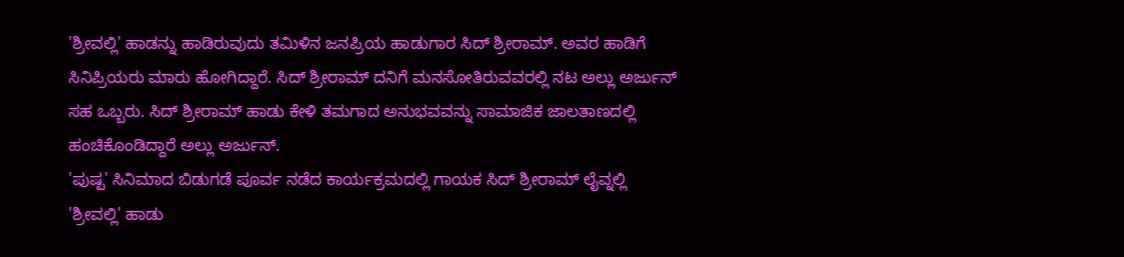'ಶ್ರೀವಲ್ಲಿ' ಹಾಡನ್ನು ಹಾಡಿರುವುದು ತಮಿಳಿನ ಜನಪ್ರಿಯ ಹಾಡುಗಾರ ಸಿದ್ ಶ್ರೀರಾಮ್. ಅವರ ಹಾಡಿಗೆ ಸಿನಿಪ್ರಿಯರು ಮಾರು ಹೋಗಿದ್ದಾರೆ. ಸಿದ್ ಶ್ರೀರಾಮ್ ದನಿಗೆ ಮನಸೋತಿರುವವರಲ್ಲಿ ನಟ ಅಲ್ಲು ಅರ್ಜುನ್ ಸಹ ಒಬ್ಬರು. ಸಿದ್ ಶ್ರೀರಾಮ್ ಹಾಡು ಕೇಳಿ ತಮಗಾದ ಅನುಭವವನ್ನು ಸಾಮಾಜಿಕ ಜಾಲತಾಣದಲ್ಲಿ ಹಂಚಿಕೊಂಡಿದ್ದಾರೆ ಅಲ್ಲು ಅರ್ಜುನ್.
'ಪುಷ್ಪ' ಸಿನಿಮಾದ ಬಿಡುಗಡೆ ಪೂರ್ವ ನಡೆದ ಕಾರ್ಯಕ್ರಮದಲ್ಲಿ ಗಾಯಕ ಸಿದ್ ಶ್ರೀರಾಮ್ ಲೈವ್ನಲ್ಲಿ 'ಶ್ರೀವಲ್ಲಿ' ಹಾಡು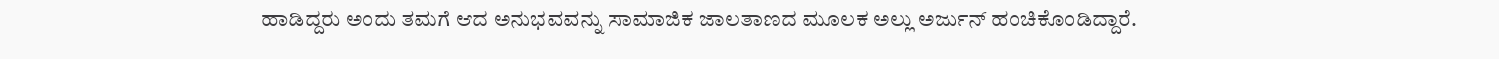ಹಾಡಿದ್ದರು ಅಂದು ತಮಗೆ ಆದ ಅನುಭವವನ್ನು ಸಾಮಾಜಿಕ ಜಾಲತಾಣದ ಮೂಲಕ ಅಲ್ಲು ಅರ್ಜುನ್ ಹಂಚಿಕೊಂಡಿದ್ದಾರೆ.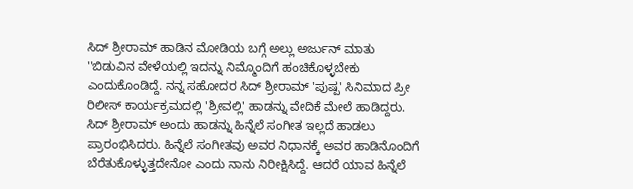ಸಿದ್ ಶ್ರೀರಾಮ್ ಹಾಡಿನ ಮೋಡಿಯ ಬಗ್ಗೆ ಅಲ್ಲು ಅರ್ಜುನ್ ಮಾತು
''ಬಿಡುವಿನ ವೇಳೆಯಲ್ಲಿ ಇದನ್ನು ನಿಮ್ಮೊಂದಿಗೆ ಹಂಚಿಕೊಳ್ಳಬೇಕು ಎಂದುಕೊಂಡಿದ್ದೆ. ನನ್ನ ಸಹೋದರ ಸಿದ್ ಶ್ರೀರಾಮ್ 'ಪುಷ್ಪ' ಸಿನಿಮಾದ ಪ್ರೀ ರಿಲೀಸ್ ಕಾರ್ಯಕ್ರಮದಲ್ಲಿ 'ಶ್ರೀವಲ್ಲಿ' ಹಾಡನ್ನು ವೇದಿಕೆ ಮೇಲೆ ಹಾಡಿದ್ದರು. ಸಿದ್ ಶ್ರೀರಾಮ್ ಅಂದು ಹಾಡನ್ನು ಹಿನ್ನೆಲೆ ಸಂಗೀತ ಇಲ್ಲದೆ ಹಾಡಲು ಪ್ರಾರಂಭಿಸಿದರು. ಹಿನ್ನೆಲೆ ಸಂಗೀತವು ಅವರ ನಿಧಾನಕ್ಕೆ ಅವರ ಹಾಡಿನೊಂದಿಗೆ ಬೆರೆತುಕೊಳ್ಳುತ್ತದೇನೋ ಎಂದು ನಾನು ನಿರೀಕ್ಷಿಸಿದ್ದೆ. ಆದರೆ ಯಾವ ಹಿನ್ನೆಲೆ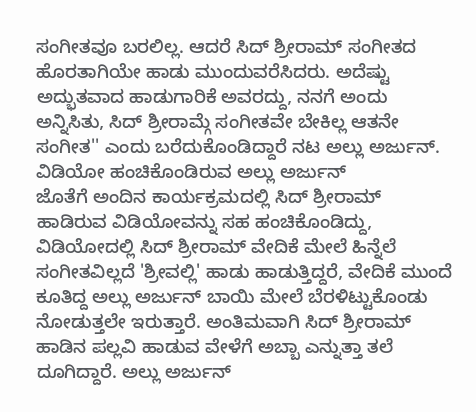ಸಂಗೀತವೂ ಬರಲಿಲ್ಲ. ಆದರೆ ಸಿದ್ ಶ್ರೀರಾಮ್ ಸಂಗೀತದ ಹೊರತಾಗಿಯೇ ಹಾಡು ಮುಂದುವರೆಸಿದರು. ಅದೆಷ್ಟು ಅದ್ಭುತವಾದ ಹಾಡುಗಾರಿಕೆ ಅವರದ್ದು, ನನಗೆ ಅಂದು ಅನ್ನಿಸಿತು, ಸಿದ್ ಶ್ರೀರಾಮ್ಗೆ ಸಂಗೀತವೇ ಬೇಕಿಲ್ಲ ಆತನೇ ಸಂಗೀತ'' ಎಂದು ಬರೆದುಕೊಂಡಿದ್ದಾರೆ ನಟ ಅಲ್ಲು ಅರ್ಜುನ್.
ವಿಡಿಯೋ ಹಂಚಿಕೊಂಡಿರುವ ಅಲ್ಲು ಅರ್ಜುನ್
ಜೊತೆಗೆ ಅಂದಿನ ಕಾರ್ಯಕ್ರಮದಲ್ಲಿ ಸಿದ್ ಶ್ರೀರಾಮ್ ಹಾಡಿರುವ ವಿಡಿಯೋವನ್ನು ಸಹ ಹಂಚಿಕೊಂಡಿದ್ದು, ವಿಡಿಯೋದಲ್ಲಿ ಸಿದ್ ಶ್ರೀರಾಮ್ ವೇದಿಕೆ ಮೇಲೆ ಹಿನ್ನೆಲೆ ಸಂಗೀತವಿಲ್ಲದೆ 'ಶ್ರೀವಲ್ಲಿ' ಹಾಡು ಹಾಡುತ್ತಿದ್ದರೆ, ವೇದಿಕೆ ಮುಂದೆ ಕೂತಿದ್ದ ಅಲ್ಲು ಅರ್ಜುನ್ ಬಾಯಿ ಮೇಲೆ ಬೆರಳಿಟ್ಟುಕೊಂಡು ನೋಡುತ್ತಲೇ ಇರುತ್ತಾರೆ. ಅಂತಿಮವಾಗಿ ಸಿದ್ ಶ್ರೀರಾಮ್ ಹಾಡಿನ ಪಲ್ಲವಿ ಹಾಡುವ ವೇಳೆಗೆ ಅಬ್ಬಾ ಎನ್ನುತ್ತಾ ತಲೆ ದೂಗಿದ್ದಾರೆ. ಅಲ್ಲು ಅರ್ಜುನ್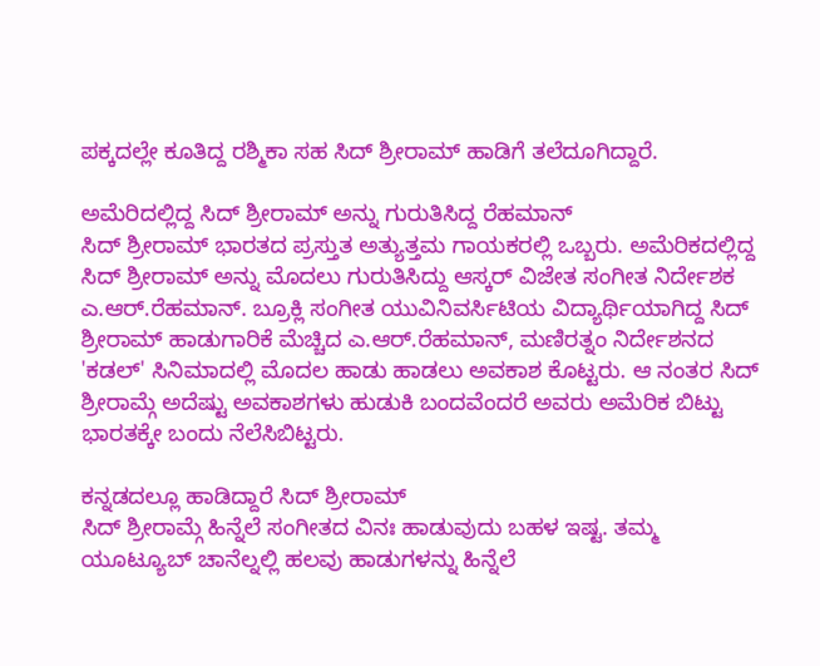ಪಕ್ಕದಲ್ಲೇ ಕೂತಿದ್ದ ರಶ್ಮಿಕಾ ಸಹ ಸಿದ್ ಶ್ರೀರಾಮ್ ಹಾಡಿಗೆ ತಲೆದೂಗಿದ್ದಾರೆ.

ಅಮೆರಿದಲ್ಲಿದ್ದ ಸಿದ್ ಶ್ರೀರಾಮ್ ಅನ್ನು ಗುರುತಿಸಿದ್ದ ರೆಹಮಾನ್
ಸಿದ್ ಶ್ರೀರಾಮ್ ಭಾರತದ ಪ್ರಸ್ತುತ ಅತ್ಯುತ್ತಮ ಗಾಯಕರಲ್ಲಿ ಒಬ್ಬರು. ಅಮೆರಿಕದಲ್ಲಿದ್ದ ಸಿದ್ ಶ್ರೀರಾಮ್ ಅನ್ನು ಮೊದಲು ಗುರುತಿಸಿದ್ದು ಆಸ್ಕರ್ ವಿಜೇತ ಸಂಗೀತ ನಿರ್ದೇಶಕ ಎ.ಆರ್.ರೆಹಮಾನ್. ಬ್ರೂಕ್ಲಿ ಸಂಗೀತ ಯುವಿನಿವರ್ಸಿಟಿಯ ವಿದ್ಯಾರ್ಥಿಯಾಗಿದ್ದ ಸಿದ್ ಶ್ರೀರಾಮ್ ಹಾಡುಗಾರಿಕೆ ಮೆಚ್ಚಿದ ಎ.ಆರ್.ರೆಹಮಾನ್, ಮಣಿರತ್ನಂ ನಿರ್ದೇಶನದ 'ಕಡಲ್' ಸಿನಿಮಾದಲ್ಲಿ ಮೊದಲ ಹಾಡು ಹಾಡಲು ಅವಕಾಶ ಕೊಟ್ಟರು. ಆ ನಂತರ ಸಿದ್ ಶ್ರೀರಾಮ್ಗೆ ಅದೆಷ್ಟು ಅವಕಾಶಗಳು ಹುಡುಕಿ ಬಂದವೆಂದರೆ ಅವರು ಅಮೆರಿಕ ಬಿಟ್ಟು ಭಾರತಕ್ಕೇ ಬಂದು ನೆಲೆಸಿಬಿಟ್ಟರು.

ಕನ್ನಡದಲ್ಲೂ ಹಾಡಿದ್ದಾರೆ ಸಿದ್ ಶ್ರೀರಾಮ್
ಸಿದ್ ಶ್ರೀರಾಮ್ಗೆ ಹಿನ್ನೆಲೆ ಸಂಗೀತದ ವಿನಃ ಹಾಡುವುದು ಬಹಳ ಇಷ್ಟ. ತಮ್ಮ ಯೂಟ್ಯೂಬ್ ಚಾನೆಲ್ನಲ್ಲಿ ಹಲವು ಹಾಡುಗಳನ್ನು ಹಿನ್ನೆಲೆ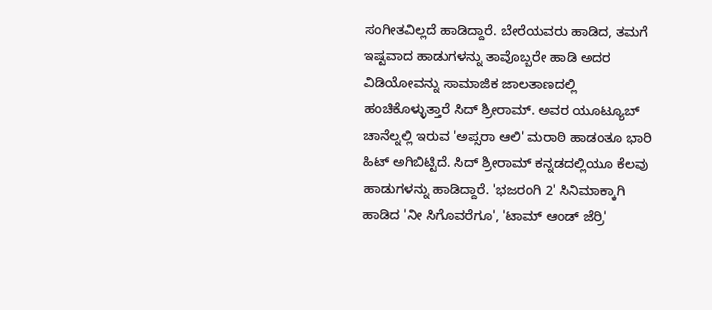ಸಂಗೀತವಿಲ್ಲದೆ ಹಾಡಿದ್ದಾರೆ. ಬೇರೆಯವರು ಹಾಡಿದ, ತಮಗೆ ಇಷ್ಟವಾದ ಹಾಡುಗಳನ್ನು ತಾವೊಬ್ಬರೇ ಹಾಡಿ ಅದರ ವಿಡಿಯೋವನ್ನು ಸಾಮಾಜಿಕ ಜಾಲತಾಣದಲ್ಲಿ ಹಂಚಿಕೊಳ್ಳುತ್ತಾರೆ ಸಿದ್ ಶ್ರೀರಾಮ್. ಅವರ ಯೂಟ್ಯೂಬ್ ಚಾನೆಲ್ನಲ್ಲಿ ಇರುವ 'ಅಪ್ಸರಾ ಆಲಿ' ಮರಾಠಿ ಹಾಡಂತೂ ಭಾರಿ ಹಿಟ್ ಅಗಿಬಿಟ್ಟಿದೆ. ಸಿದ್ ಶ್ರೀರಾಮ್ ಕನ್ನಡದಲ್ಲಿಯೂ ಕೆಲವು ಹಾಡುಗಳನ್ನು ಹಾಡಿದ್ದಾರೆ. 'ಭಜರಂಗಿ 2' ಸಿನಿಮಾಕ್ಕಾಗಿ ಹಾಡಿದ 'ನೀ ಸಿಗೊವರೆಗೂ', 'ಟಾಮ್ ಆಂಡ್ ಜೆರ್ರಿ'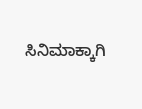ಸಿನಿಮಾಕ್ಕಾಗಿ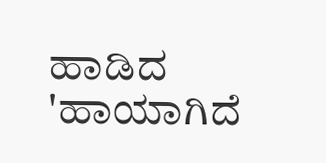ಹಾಡಿದ 'ಹಾಯಾಗಿದೆ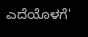ಎದೆಯೊಳಗೆ'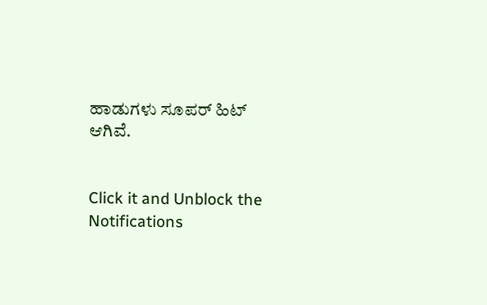ಹಾಡುಗಳು ಸೂಪರ್ ಹಿಟ್ ಆಗಿವೆ.


Click it and Unblock the Notifications